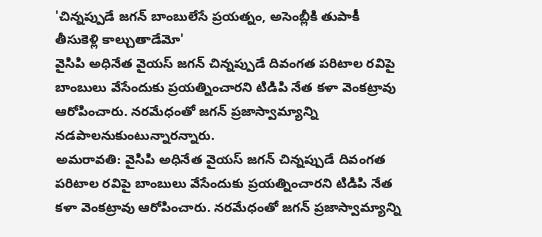'చిన్నప్పుడే జగన్ బాంబులేసే ప్రయత్నం, అసెంబ్లీకి తుపాకీ తీసుకెళ్లి కాల్చుతాడేమో'
వైసిపి అధినేత వైయస్ జగన్ చిన్నప్పుడే దివంగత పరిటాల రవిపై బాంబులు వేసేందుకు ప్రయత్నించారని టిడిపి నేత కళా వెంకట్రావు ఆరోపించారు. నరమేధంతో జగన్ ప్రజాస్వామ్యాన్ని నడపాలనుకుంటున్నారన్నారు.
అమరావతి: వైసిపి అధినేత వైయస్ జగన్ చిన్నప్పుడే దివంగత పరిటాల రవిపై బాంబులు వేసేందుకు ప్రయత్నించారని టిడిపి నేత కళా వెంకట్రావు ఆరోపించారు. నరమేధంతో జగన్ ప్రజాస్వామ్యాన్ని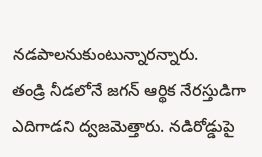నడపాలనుకుంటున్నారన్నారు.
తండ్రి నీడలోనే జగన్ ఆర్థిక నేరస్తుడిగా ఎదిగాడని ద్వజమెత్తారు. నడిరోడ్డుపై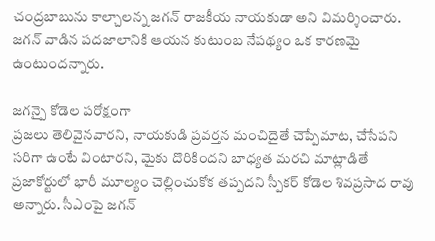చంద్రబాబును కాల్చాలన్న జగన్ రాజకీయ నాయకుడా అని విమర్శించారు. జగన్ వాడిన పదజాలానికి ఆయన కుటుంబ నేపథ్యం ఒక కారణమై ఉంటుందన్నారు.

జగన్పై కోడెల పరోక్షంగా
ప్రజలు తెలివైనవారని, నాయకుడి ప్రవర్తన మంచిదైతే చెప్పేమాట, చేసేపని సరిగా ఉంటే వింటారని, మైకు దొరికిందని బాధ్యత మరచి మాట్లాడితే ప్రజాకోర్టులో భారీ మూల్యం చెల్లించుకోక తప్పదని స్పీకర్ కోడెల శివప్రసాద రావు అన్నారు. సీఎంపై జగన్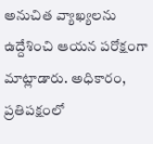అనుచిత వ్యాఖ్యలను ఉద్దేశించి ఆయన పరోక్షంగా మాట్లాడారు. అధికారం, ప్రతిపక్షంలో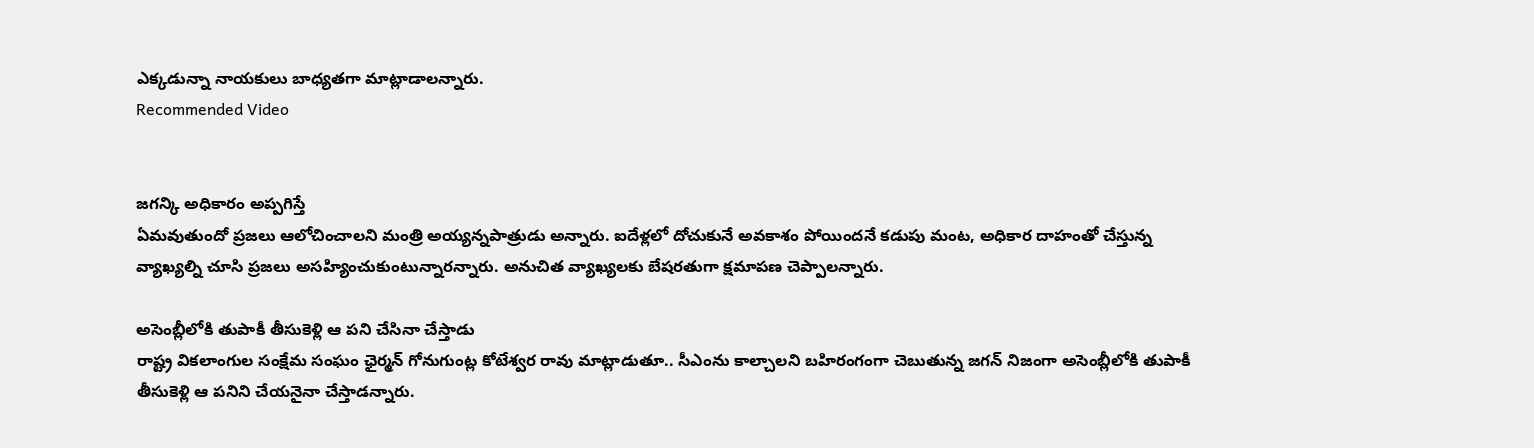ఎక్కడున్నా నాయకులు బాధ్యతగా మాట్లాడాలన్నారు.
Recommended Video


జగన్కి అధికారం అప్పగిస్తే
ఏమవుతుందో ప్రజలు ఆలోచించాలని మంత్రి అయ్యన్నపాత్రుడు అన్నారు. ఐదేళ్లలో దోచుకునే అవకాశం పోయిందనే కడుపు మంట, అధికార దాహంతో చేస్తున్న వ్యాఖ్యల్ని చూసి ప్రజలు అసహ్యించుకుంటున్నారన్నారు. అనుచిత వ్యాఖ్యలకు బేషరతుగా క్షమాపణ చెప్పాలన్నారు.

అసెంబ్లీలోకి తుపాకీ తీసుకెళ్లి ఆ పని చేసినా చేస్తాడు
రాష్ట్ర వికలాంగుల సంక్షేమ సంఘం ఛైర్మన్ గోనుగుంట్ల కోటేశ్వర రావు మాట్లాడుతూ.. సీఎంను కాల్చాలని బహిరంగంగా చెబుతున్న జగన్ నిజంగా అసెంబ్లీలోకి తుపాకీ తీసుకెళ్లి ఆ పనిని చేయనైనా చేస్తాడన్నారు.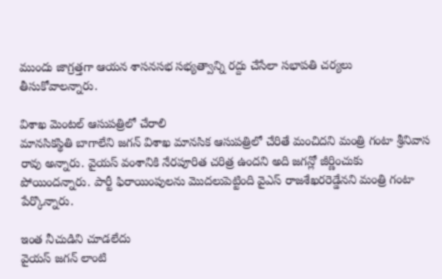ముందు జాగ్రత్తగా ఆయన శాసనసభ సభ్యత్వాన్ని రద్దు చేసేలా సభాపతి చర్యలు తీసుకోవాలన్నారు.

విశాఖ మెంటల్ ఆసుపత్రిలో చేరాలి
మానసికస్థితి బాగాలేని జగన్ విశాఖ మానసిక ఆసుపత్రిలో చేరితే మంచిదని మంత్రి గంటా శ్రీనివాస రావు అన్నారు. వైయస్ వంశానికి నేరపూరిత చరిత్ర ఉందని అది జగన్లో జీర్ణించుకు పోయిందన్నారు. పార్టీ ఫిరాయింపులను మొదలుపెట్టింది వైఎస్ రాజశేఖరరెడ్డేనని మంత్రి గంటా పేర్కొన్నారు.

ఇంత నీచుడిని చూడలేదు
వైయస్ జగన్ లాంటి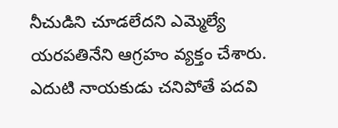నీచుడిని చూడలేదని ఎమ్మెల్యే యరపతినేని ఆగ్రహం వ్యక్తం చేశారు. ఎదుటి నాయకుడు చనిపోతే పదవి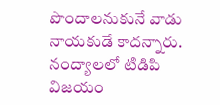పొందాలనుకునే వాడు నాయకుడే కాదన్నారు. నంద్యాలలో టిడిపి విజయం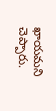ఖాయమని చెప్పారు.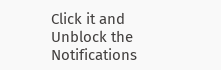Click it and Unblock the Notifications